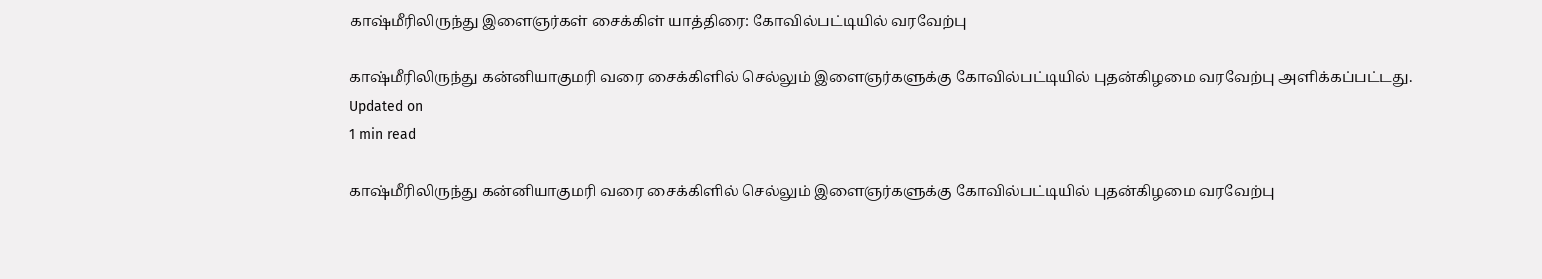காஷ்மீரிலிருந்து இளைஞர்கள் சைக்கிள் யாத்திரை: கோவில்பட்டியில் வரவேற்பு

காஷ்மீரிலிருந்து கன்னியாகுமரி வரை சைக்கிளில் செல்லும் இளைஞர்களுக்கு கோவில்பட்டியில் புதன்கிழமை வரவேற்பு அளிக்கப்பட்டது.
Updated on
1 min read

காஷ்மீரிலிருந்து கன்னியாகுமரி வரை சைக்கிளில் செல்லும் இளைஞர்களுக்கு கோவில்பட்டியில் புதன்கிழமை வரவேற்பு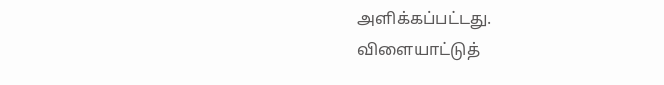அளிக்கப்பட்டது.
விளையாட்டுத்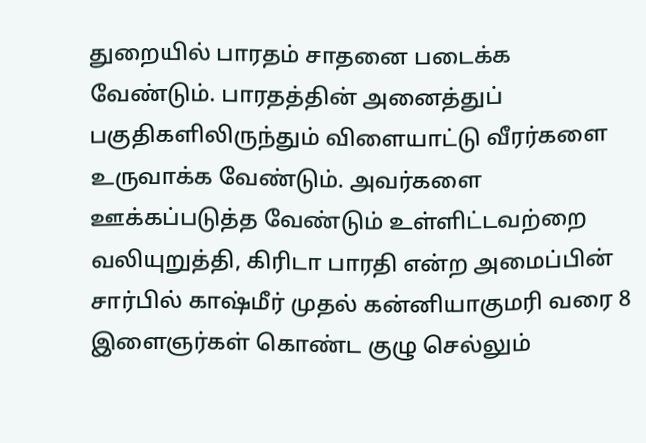துறையில் பாரதம் சாதனை படைக்க வேண்டும். பாரதத்தின் அனைத்துப் பகுதிகளிலிருந்தும் விளையாட்டு வீரர்களை உருவாக்க வேண்டும். அவர்களை ஊக்கப்படுத்த வேண்டும் உள்ளிட்டவற்றை வலியுறுத்தி, கிரிடா பாரதி என்ற அமைப்பின் சார்பில் காஷ்மீர் முதல் கன்னியாகுமரி வரை 8 இளைஞர்கள் கொண்ட குழு செல்லும்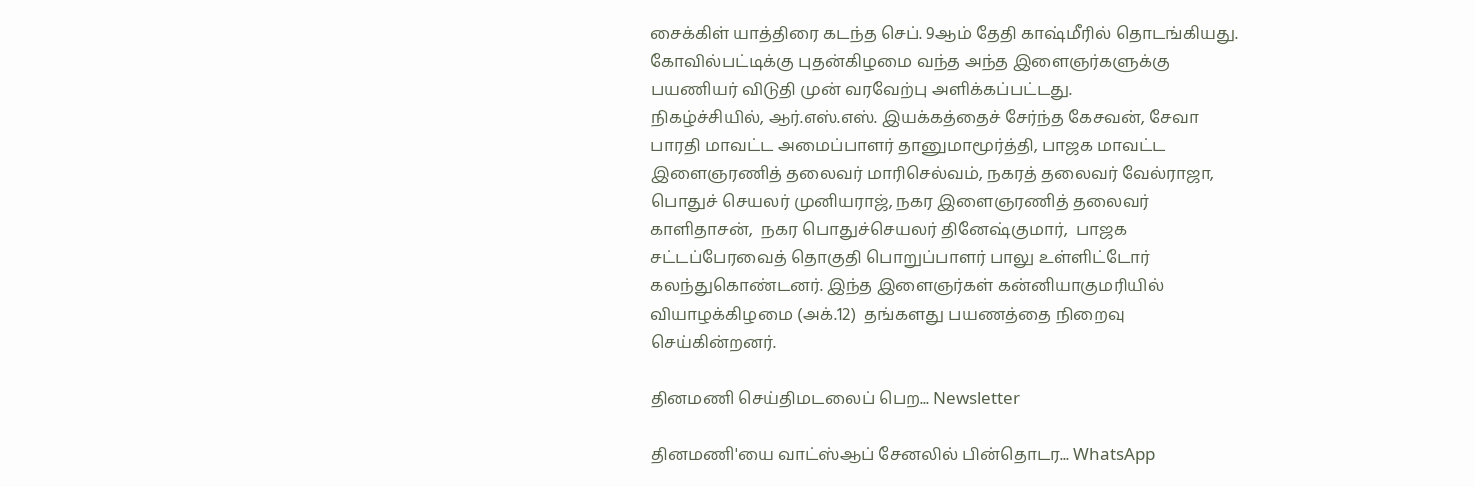சைக்கிள் யாத்திரை கடந்த செப். 9ஆம் தேதி காஷ்மீரில் தொடங்கியது.
கோவில்பட்டிக்கு புதன்கிழமை வந்த அந்த இளைஞர்களுக்கு பயணியர் விடுதி முன் வரவேற்பு அளிக்கப்பட்டது.
நிகழ்ச்சியில், ஆர்.எஸ்.எஸ். இயக்கத்தைச் சேர்ந்த கேசவன், சேவா பாரதி மாவட்ட அமைப்பாளர் தானுமாமூர்த்தி, பாஜக மாவட்ட இளைஞரணித் தலைவர் மாரிசெல்வம், நகரத் தலைவர் வேல்ராஜா, பொதுச் செயலர் முனியராஜ், நகர இளைஞரணித் தலைவர் காளிதாசன்,  நகர பொதுச்செயலர் தினேஷ்குமார்,  பாஜக சட்டப்பேரவைத் தொகுதி பொறுப்பாளர் பாலு உள்ளிட்டோர் கலந்துகொண்டனர். இந்த இளைஞர்கள் கன்னியாகுமரியில் வியாழக்கிழமை (அக்.12)  தங்களது பயணத்தை நிறைவு செய்கின்றனர்.

தினமணி செய்திமடலைப் பெற... Newsletter

தினமணி'யை வாட்ஸ்ஆப் சேனலில் பின்தொடர... WhatsApp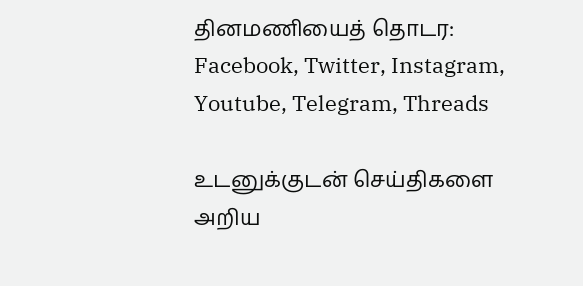தினமணியைத் தொடர: Facebook, Twitter, Instagram, Youtube, Telegram, Threads

உடனுக்குடன் செய்திகளை அறிய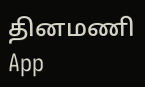தினமணி App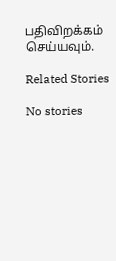பதிவிறக்கம் செய்யவும்.

Related Stories

No stories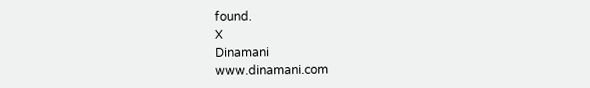found.
X
Dinamani
www.dinamani.com